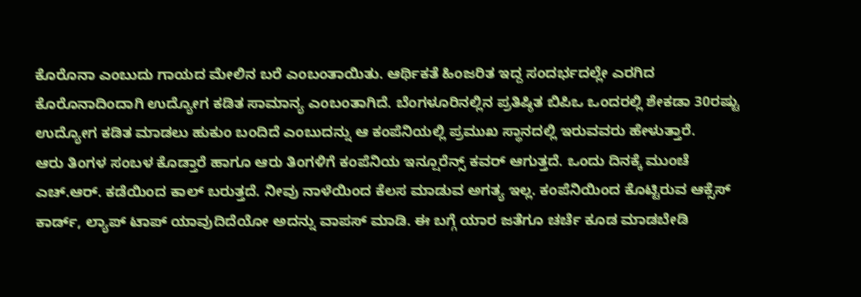ಕೊರೊನಾ ಎಂಬುದು ಗಾಯದ ಮೇಲಿನ ಬರೆ ಎಂಬಂತಾಯಿತು. ಆರ್ಥಿಕತೆ ಹಿಂಜರಿತ ಇದ್ದ ಸಂದರ್ಭದಲ್ಲೇ ಎರಗಿದ ಕೊರೊನಾದಿಂದಾಗಿ ಉದ್ಯೋಗ ಕಡಿತ ಸಾಮಾನ್ಯ ಎಂಬಂತಾಗಿದೆ. ಬೆಂಗಳೂರಿನಲ್ಲಿನ ಪ್ರತಿಷ್ಠಿತ ಬಿಪಿಒ ಒಂದರಲ್ಲಿ ಶೇಕಡಾ 30ರಷ್ಟು ಉದ್ಯೋಗ ಕಡಿತ ಮಾಡಲು ಹುಕುಂ ಬಂದಿದೆ ಎಂಬುದನ್ನು ಆ ಕಂಪೆನಿಯಲ್ಲಿ ಪ್ರಮುಖ ಸ್ಥಾನದಲ್ಲಿ ಇರುವವರು ಹೇಳುತ್ತಾರೆ.
ಆರು ತಿಂಗಳ ಸಂಬಳ ಕೊಡ್ತಾರೆ ಹಾಗೂ ಆರು ತಿಂಗಳಿಗೆ ಕಂಪೆನಿಯ ಇನ್ಷೂರೆನ್ಸ್ ಕವರ್ ಆಗುತ್ತದೆ. ಒಂದು ದಿನಕ್ಕೆ ಮುಂಚೆ ಎಚ್.ಆರ್. ಕಡೆಯಿಂದ ಕಾಲ್ ಬರುತ್ತದೆ. ನೀವು ನಾಳೆಯಿಂದ ಕೆಲಸ ಮಾಡುವ ಅಗತ್ಯ ಇಲ್ಲ. ಕಂಪೆನಿಯಿಂದ ಕೊಟ್ಟಿರುವ ಆಕ್ಸೆಸ್ ಕಾರ್ಡ್, ಲ್ಯಾಪ್ ಟಾಪ್ ಯಾವುದಿದೆಯೋ ಅದನ್ನು ವಾಪಸ್ ಮಾಡಿ. ಈ ಬಗ್ಗೆ ಯಾರ ಜತೆಗೂ ಚರ್ಚೆ ಕೂಡ ಮಾಡಬೇಡಿ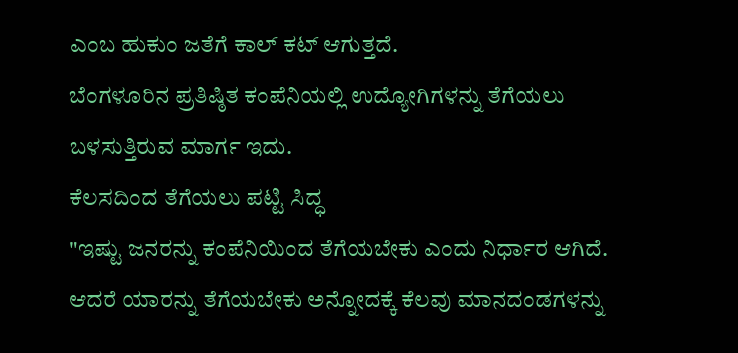ಎಂಬ ಹುಕುಂ ಜತೆಗೆ ಕಾಲ್ ಕಟ್ ಆಗುತ್ತದೆ.
ಬೆಂಗಳೂರಿನ ಪ್ರತಿಷ್ಠಿತ ಕಂಪೆನಿಯಲ್ಲಿ ಉದ್ಯೋಗಿಗಳನ್ನು ತೆಗೆಯಲು ಬಳಸುತ್ತಿರುವ ಮಾರ್ಗ ಇದು.
ಕೆಲಸದಿಂದ ತೆಗೆಯಲು ಪಟ್ಟಿ ಸಿದ್ಧ
"ಇಷ್ಟು ಜನರನ್ನು ಕಂಪೆನಿಯಿಂದ ತೆಗೆಯಬೇಕು ಎಂದು ನಿರ್ಧಾರ ಆಗಿದೆ. ಆದರೆ ಯಾರನ್ನು ತೆಗೆಯಬೇಕು ಅನ್ನೋದಕ್ಕೆ ಕೆಲವು ಮಾನದಂಡಗಳನ್ನು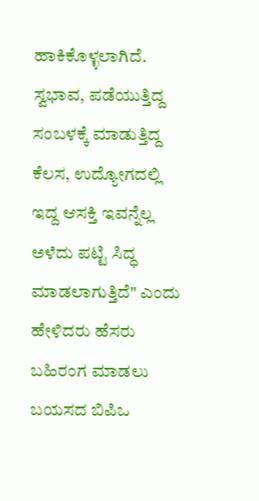ಹಾಕಿಕೊಳ್ಳಲಾಗಿದೆ. ಸ್ವಭಾವ, ಪಡೆಯುತ್ತಿದ್ದ ಸಂಬಳಕ್ಕೆ ಮಾಡುತ್ತಿದ್ದ ಕೆಲಸ, ಉದ್ಯೋಗದಲ್ಲಿ ಇದ್ದ ಆಸಕ್ತಿ ಇವನ್ನೆಲ್ಲ ಅಳೆದು ಪಟ್ಟಿ ಸಿದ್ಧ ಮಾಡಲಾಗುತ್ತಿದೆ" ಎಂದು ಹೇಳಿದರು ಹೆಸರು ಬಹಿರಂಗ ಮಾಡಲು ಬಯಸದ ಬಿಪಿಒ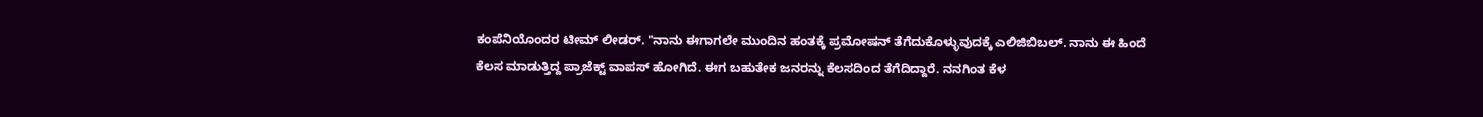ಕಂಪೆನಿಯೊಂದರ ಟೀಮ್ ಲೀಡರ್. "ನಾನು ಈಗಾಗಲೇ ಮುಂದಿನ ಹಂತಕ್ಕೆ ಪ್ರಮೋಷನ್ ತೆಗೆದುಕೊಳ್ಳುವುದಕ್ಕೆ ಎಲಿಜಿಬಿಬಲ್. ನಾನು ಈ ಹಿಂದೆ ಕೆಲಸ ಮಾಡುತ್ತಿದ್ದ ಪ್ರಾಜೆಕ್ಟ್ ವಾಪಸ್ ಹೋಗಿದೆ. ಈಗ ಬಹುತೇಕ ಜನರನ್ನು ಕೆಲಸದಿಂದ ತೆಗೆದಿದ್ದಾರೆ. ನನಗಿಂತ ಕೆಳ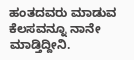ಹಂತದವರು ಮಾಡುವ ಕೆಲಸವನ್ನೂ ನಾನೇ ಮಾಡ್ತಿದ್ದೀನಿ.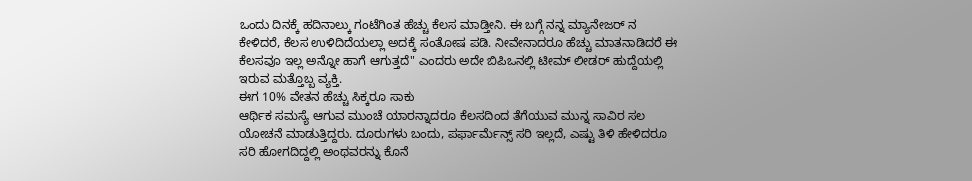ಒಂದು ದಿನಕ್ಕೆ ಹದಿನಾಲ್ಕು ಗಂಟೆಗಿಂತ ಹೆಚ್ಚು ಕೆಲಸ ಮಾಡ್ತೀನಿ. ಈ ಬಗ್ಗೆ ನನ್ನ ಮ್ಯಾನೇಜರ್ ನ ಕೇಳಿದರೆ, ಕೆಲಸ ಉಳಿದಿದೆಯಲ್ಲಾ ಅದಕ್ಕೆ ಸಂತೋಷ ಪಡಿ. ನೀವೇನಾದರೂ ಹೆಚ್ಚು ಮಾತನಾಡಿದರೆ ಈ ಕೆಲಸವೂ ಇಲ್ಲ ಅನ್ನೋ ಹಾಗೆ ಆಗುತ್ತದೆ" ಎಂದರು ಅದೇ ಬಿಪಿಒನಲ್ಲಿ ಟೀಮ್ ಲೀಡರ್ ಹುದ್ದೆಯಲ್ಲಿ ಇರುವ ಮತ್ತೊಬ್ಬ ವ್ಯಕ್ತಿ.
ಈಗ 10% ವೇತನ ಹೆಚ್ಚು ಸಿಕ್ಕರೂ ಸಾಕು
ಆರ್ಥಿಕ ಸಮಸ್ಯೆ ಆಗುವ ಮುಂಚೆ ಯಾರನ್ನಾದರೂ ಕೆಲಸದಿಂದ ತೆಗೆಯುವ ಮುನ್ನ ಸಾವಿರ ಸಲ ಯೋಚನೆ ಮಾಡುತ್ತಿದ್ದರು. ದೂರುಗಳು ಬಂದು, ಪರ್ಫಾರ್ಮೆನ್ಸ್ ಸರಿ ಇಲ್ಲದೆ, ಎಷ್ಟು ತಿಳಿ ಹೇಳಿದರೂ ಸರಿ ಹೋಗದಿದ್ದಲ್ಲಿ ಅಂಥವರನ್ನು ಕೊನೆ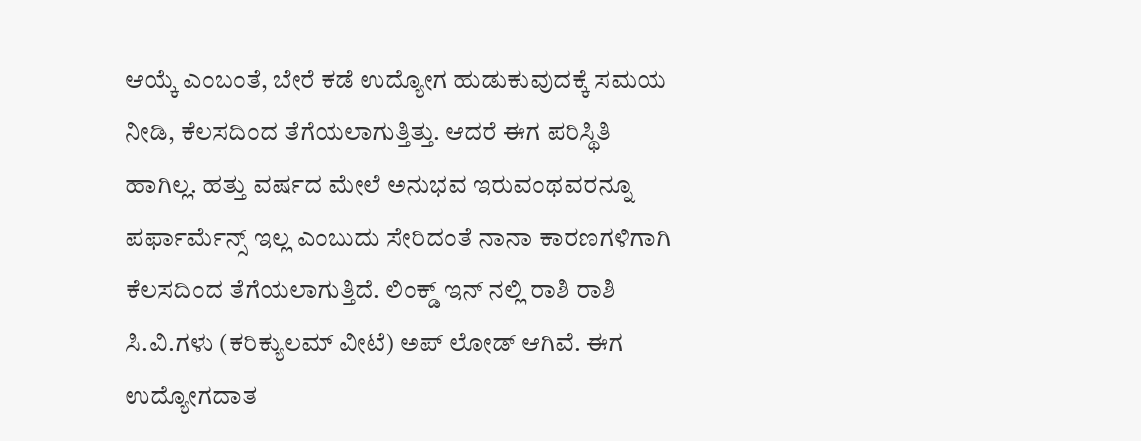ಆಯ್ಕೆ ಎಂಬಂತೆ, ಬೇರೆ ಕಡೆ ಉದ್ಯೋಗ ಹುಡುಕುವುದಕ್ಕೆ ಸಮಯ ನೀಡಿ, ಕೆಲಸದಿಂದ ತೆಗೆಯಲಾಗುತ್ತಿತ್ತು. ಆದರೆ ಈಗ ಪರಿಸ್ಥಿತಿ ಹಾಗಿಲ್ಲ. ಹತ್ತು ವರ್ಷದ ಮೇಲೆ ಅನುಭವ ಇರುವಂಥವರನ್ನೂ ಪರ್ಫಾರ್ಮೆನ್ಸ್ ಇಲ್ಲ ಎಂಬುದು ಸೇರಿದಂತೆ ನಾನಾ ಕಾರಣಗಳಿಗಾಗಿ ಕೆಲಸದಿಂದ ತೆಗೆಯಲಾಗುತ್ತಿದೆ. ಲಿಂಕ್ಡ್ ಇನ್ ನಲ್ಲಿ ರಾಶಿ ರಾಶಿ ಸಿ.ವಿ.ಗಳು (ಕರಿಕ್ಯುಲಮ್ ವೀಟೆ) ಅಪ್ ಲೋಡ್ ಆಗಿವೆ. ಈಗ ಉದ್ಯೋಗದಾತ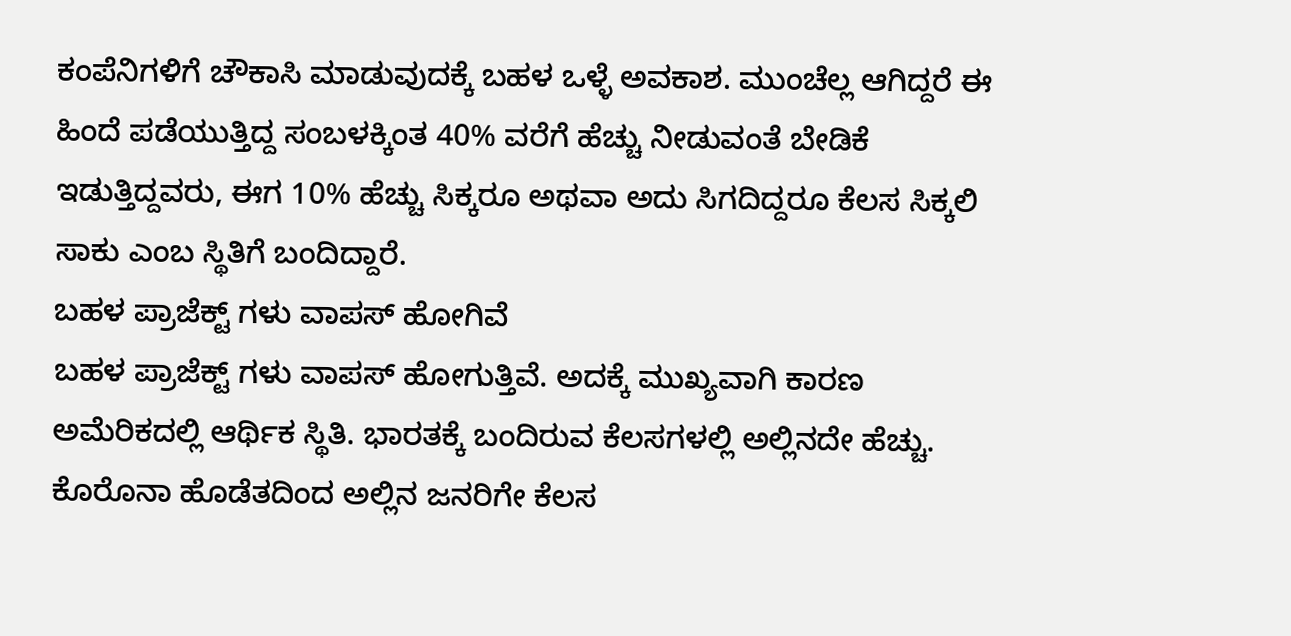ಕಂಪೆನಿಗಳಿಗೆ ಚೌಕಾಸಿ ಮಾಡುವುದಕ್ಕೆ ಬಹಳ ಒಳ್ಳೆ ಅವಕಾಶ. ಮುಂಚೆಲ್ಲ ಆಗಿದ್ದರೆ ಈ ಹಿಂದೆ ಪಡೆಯುತ್ತಿದ್ದ ಸಂಬಳಕ್ಕಿಂತ 40% ವರೆಗೆ ಹೆಚ್ಚು ನೀಡುವಂತೆ ಬೇಡಿಕೆ ಇಡುತ್ತಿದ್ದವರು, ಈಗ 10% ಹೆಚ್ಚು ಸಿಕ್ಕರೂ ಅಥವಾ ಅದು ಸಿಗದಿದ್ದರೂ ಕೆಲಸ ಸಿಕ್ಕಲಿ ಸಾಕು ಎಂಬ ಸ್ಥಿತಿಗೆ ಬಂದಿದ್ದಾರೆ.
ಬಹಳ ಪ್ರಾಜೆಕ್ಟ್ ಗಳು ವಾಪಸ್ ಹೋಗಿವೆ
ಬಹಳ ಪ್ರಾಜೆಕ್ಟ್ ಗಳು ವಾಪಸ್ ಹೋಗುತ್ತಿವೆ. ಅದಕ್ಕೆ ಮುಖ್ಯವಾಗಿ ಕಾರಣ ಅಮೆರಿಕದಲ್ಲಿ ಆರ್ಥಿಕ ಸ್ಥಿತಿ. ಭಾರತಕ್ಕೆ ಬಂದಿರುವ ಕೆಲಸಗಳಲ್ಲಿ ಅಲ್ಲಿನದೇ ಹೆಚ್ಚು. ಕೊರೊನಾ ಹೊಡೆತದಿಂದ ಅಲ್ಲಿನ ಜನರಿಗೇ ಕೆಲಸ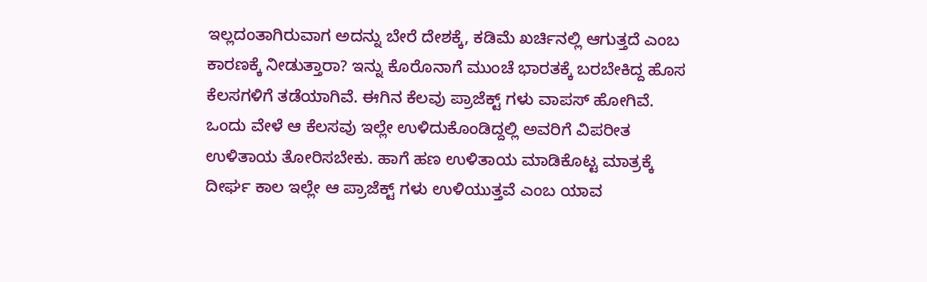ಇಲ್ಲದಂತಾಗಿರುವಾಗ ಅದನ್ನು ಬೇರೆ ದೇಶಕ್ಕೆ, ಕಡಿಮೆ ಖರ್ಚಿನಲ್ಲಿ ಆಗುತ್ತದೆ ಎಂಬ ಕಾರಣಕ್ಕೆ ನೀಡುತ್ತಾರಾ? ಇನ್ನು ಕೊರೊನಾಗೆ ಮುಂಚೆ ಭಾರತಕ್ಕೆ ಬರಬೇಕಿದ್ದ ಹೊಸ ಕೆಲಸಗಳಿಗೆ ತಡೆಯಾಗಿವೆ. ಈಗಿನ ಕೆಲವು ಪ್ರಾಜೆಕ್ಟ್ ಗಳು ವಾಪಸ್ ಹೋಗಿವೆ. ಒಂದು ವೇಳೆ ಆ ಕೆಲಸವು ಇಲ್ಲೇ ಉಳಿದುಕೊಂಡಿದ್ದಲ್ಲಿ ಅವರಿಗೆ ವಿಪರೀತ ಉಳಿತಾಯ ತೋರಿಸಬೇಕು. ಹಾಗೆ ಹಣ ಉಳಿತಾಯ ಮಾಡಿಕೊಟ್ಟ ಮಾತ್ರಕ್ಕೆ ದೀರ್ಘ ಕಾಲ ಇಲ್ಲೇ ಆ ಪ್ರಾಜೆಕ್ಟ್ ಗಳು ಉಳಿಯುತ್ತವೆ ಎಂಬ ಯಾವ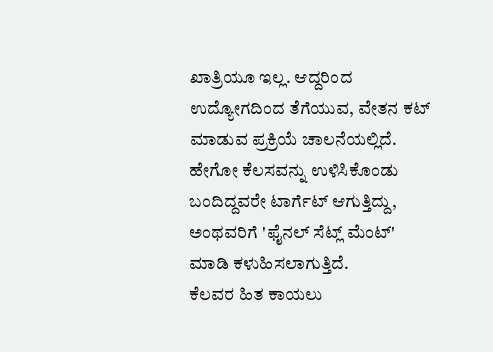ಖಾತ್ರಿಯೂ ಇಲ್ಲ. ಆದ್ದರಿಂದ ಉದ್ಯೋಗದಿಂದ ತೆಗೆಯುವ, ವೇತನ ಕಟ್ ಮಾಡುವ ಪ್ರಕ್ರಿಯೆ ಚಾಲನೆಯಲ್ಲಿದೆ. ಹೇಗೋ ಕೆಲಸವನ್ನು ಉಳಿಸಿಕೊಂಡು ಬಂದಿದ್ದವರೇ ಟಾರ್ಗೆಟ್ ಆಗುತ್ತಿದ್ದು, ಅಂಥವರಿಗೆ 'ಫೈನಲ್ ಸೆಟ್ಲ್ ಮೆಂಟ್' ಮಾಡಿ ಕಳುಹಿಸಲಾಗುತ್ತಿದೆ.
ಕೆಲವರ ಹಿತ ಕಾಯಲು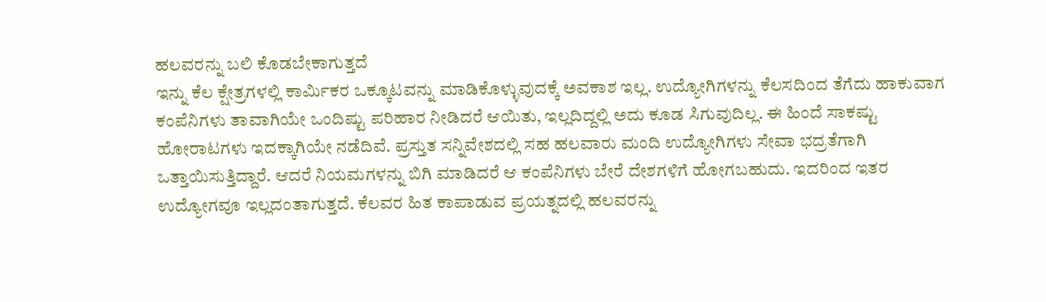ಹಲವರನ್ನು ಬಲಿ ಕೊಡಬೇಕಾಗುತ್ತದೆ
ಇನ್ನು ಕೆಲ ಕ್ಷೇತ್ರಗಳಲ್ಲಿ ಕಾರ್ಮಿಕರ ಒಕ್ಕೂಟವನ್ನು ಮಾಡಿಕೊಳ್ಳುವುದಕ್ಕೆ ಅವಕಾಶ ಇಲ್ಲ. ಉದ್ಯೋಗಿಗಳನ್ನು ಕೆಲಸದಿಂದ ತೆಗೆದು ಹಾಕುವಾಗ ಕಂಪೆನಿಗಳು ತಾವಾಗಿಯೇ ಒಂದಿಷ್ಟು ಪರಿಹಾರ ನೀಡಿದರೆ ಆಯಿತು, ಇಲ್ಲದಿದ್ದಲ್ಲಿ ಅದು ಕೂಡ ಸಿಗುವುದಿಲ್ಲ. ಈ ಹಿಂದೆ ಸಾಕಷ್ಟು ಹೋರಾಟಗಳು ಇದಕ್ಕಾಗಿಯೇ ನಡೆದಿವೆ. ಪ್ರಸ್ತುತ ಸನ್ನಿವೇಶದಲ್ಲಿ ಸಹ ಹಲವಾರು ಮಂದಿ ಉದ್ಯೋಗಿಗಳು ಸೇವಾ ಭದ್ರತೆಗಾಗಿ ಒತ್ತಾಯಿಸುತ್ತಿದ್ದಾರೆ. ಆದರೆ ನಿಯಮಗಳನ್ನು ಬಿಗಿ ಮಾಡಿದರೆ ಆ ಕಂಪೆನಿಗಳು ಬೇರೆ ದೇಶಗಳಿಗೆ ಹೋಗಬಹುದು. ಇದರಿಂದ ಇತರ ಉದ್ಯೋಗವೂ ಇಲ್ಲದಂತಾಗುತ್ತದೆ. ಕೆಲವರ ಹಿತ ಕಾಪಾಡುವ ಪ್ರಯತ್ನದಲ್ಲಿ ಹಲವರನ್ನು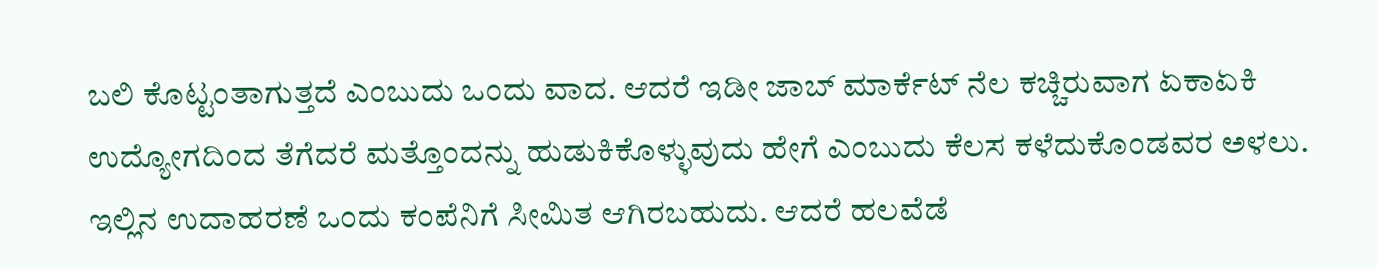ಬಲಿ ಕೊಟ್ಟಂತಾಗುತ್ತದೆ ಎಂಬುದು ಒಂದು ವಾದ. ಆದರೆ ಇಡೀ ಜಾಬ್ ಮಾರ್ಕೆಟ್ ನೆಲ ಕಚ್ಚಿರುವಾಗ ಏಕಾಏಕಿ ಉದ್ಯೋಗದಿಂದ ತೆಗೆದರೆ ಮತ್ತೊಂದನ್ನು ಹುಡುಕಿಕೊಳ್ಳುವುದು ಹೇಗೆ ಎಂಬುದು ಕೆಲಸ ಕಳೆದುಕೊಂಡವರ ಅಳಲು. ಇಲ್ಲಿನ ಉದಾಹರಣೆ ಒಂದು ಕಂಪೆನಿಗೆ ಸೀಮಿತ ಆಗಿರಬಹುದು. ಆದರೆ ಹಲವೆಡೆ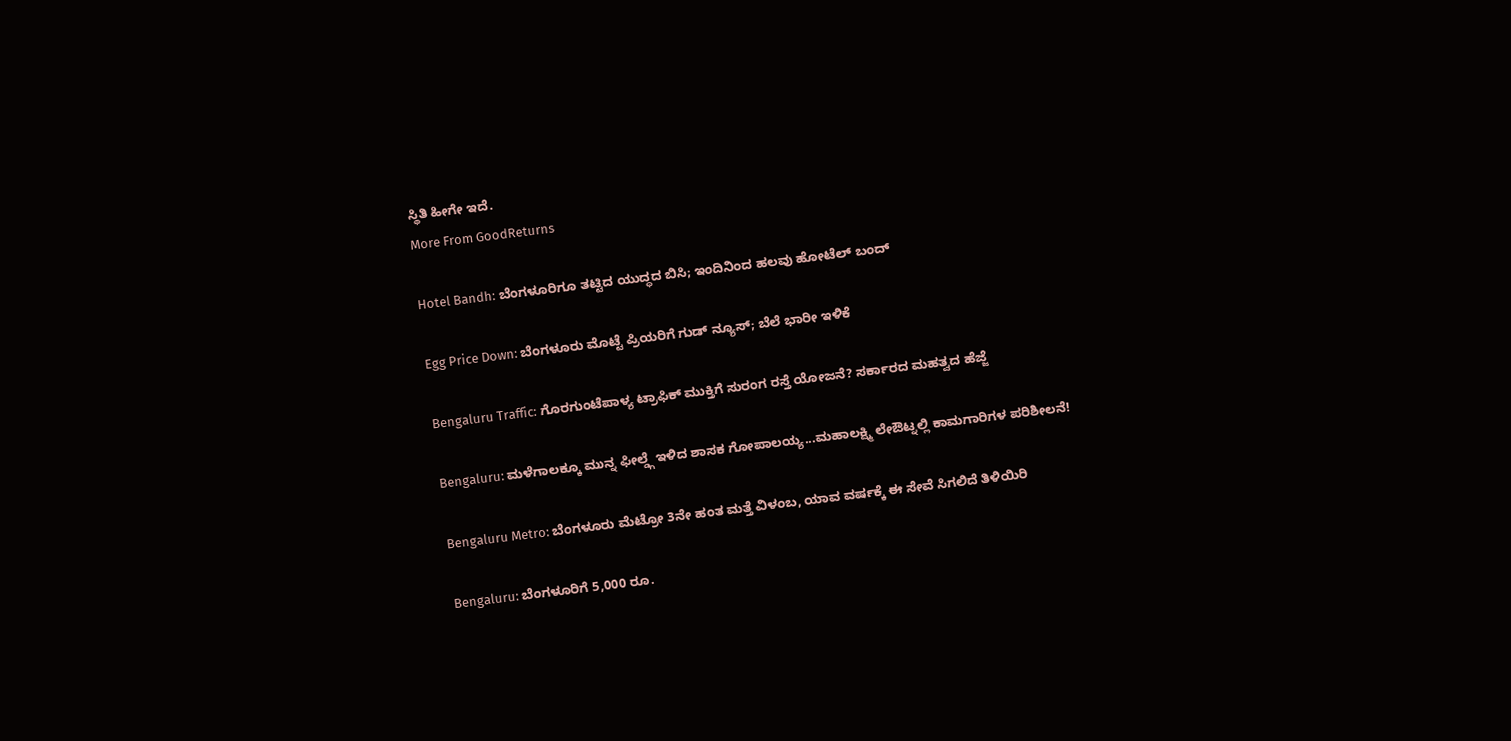ಸ್ಥಿತಿ ಹೀಗೇ ಇದೆ.
More From GoodReturns

Hotel Bandh: ಬೆಂಗಳೂರಿಗೂ ತಟ್ಟಿದ ಯುದ್ಧದ ಬಿಸಿ; ಇಂದಿನಿಂದ ಹಲವು ಹೋಟೆಲ್ ಬಂದ್

Egg Price Down: ಬೆಂಗಳೂರು ಮೊಟ್ಟೆ ಪ್ರಿಯರಿಗೆ ಗುಡ್ ನ್ಯೂಸ್; ಬೆಲೆ ಭಾರೀ ಇಳಿಕೆ

Bengaluru Traffic: ಗೊರಗುಂಟೆಪಾಳ್ಯ ಟ್ರಾಫಿಕ್ ಮುಕ್ತಿಗೆ ಸುರಂಗ ರಸ್ತೆ ಯೋಜನೆ? ಸರ್ಕಾರದ ಮಹತ್ವದ ಹೆಜ್ಜೆ

Bengaluru: ಮಳೆಗಾಲಕ್ಕೂ ಮುನ್ನ ಫೀಲ್ಡ್ಗೆ ಇಳಿದ ಶಾಸಕ ಗೋಪಾಲಯ್ಯ...ಮಹಾಲಕ್ಷ್ಮಿ ಲೇಔಟ್ನಲ್ಲಿ ಕಾಮಗಾರಿಗಳ ಪರಿಶೀಲನೆ!

Bengaluru Metro: ಬೆಂಗಳೂರು ಮೆಟ್ರೋ 3ನೇ ಹಂತ ಮತ್ತೆ ವಿಳಂಬ, ಯಾವ ವರ್ಷಕ್ಕೆ ಈ ಸೇವೆ ಸಿಗಲಿದೆ ತಿಳಿಯಿರಿ

Bengaluru: ಬೆಂಗಳೂರಿಗೆ 5,000 ರೂ.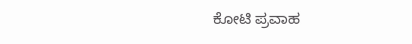ಕೋಟಿ ಪ್ರವಾಹ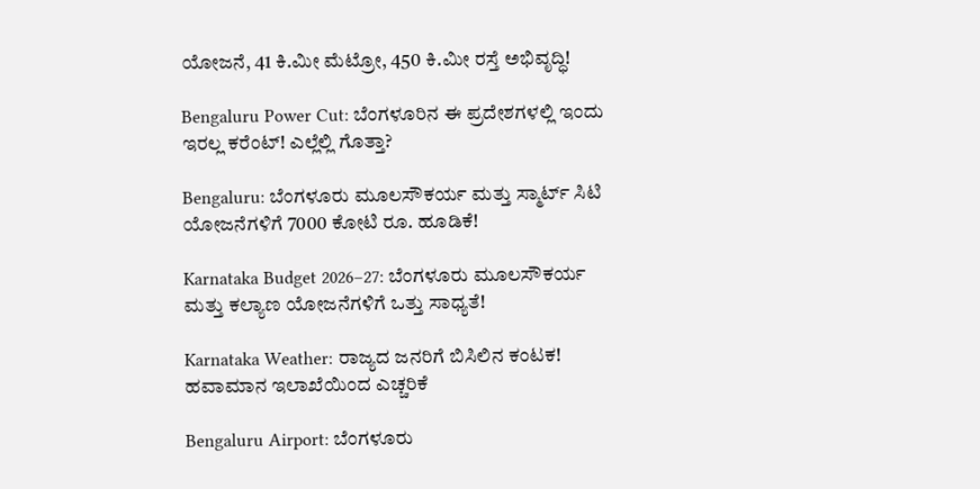ಯೋಜನೆ, 41 ಕಿ.ಮೀ ಮೆಟ್ರೋ, 450 ಕಿ.ಮೀ ರಸ್ತೆ ಅಭಿವೃದ್ಧಿ!

Bengaluru Power Cut: ಬೆಂಗಳೂರಿನ ಈ ಪ್ರದೇಶಗಳಲ್ಲಿ ಇಂದು ಇರಲ್ಲ ಕರೆಂಟ್! ಎಲ್ಲೆಲ್ಲಿ ಗೊತ್ತಾ?

Bengaluru: ಬೆಂಗಳೂರು ಮೂಲಸೌಕರ್ಯ ಮತ್ತು ಸ್ಮಾರ್ಟ್ ಸಿಟಿ ಯೋಜನೆಗಳಿಗೆ 7000 ಕೋಟಿ ರೂ. ಹೂಡಿಕೆ!

Karnataka Budget 2026–27: ಬೆಂಗಳೂರು ಮೂಲಸೌಕರ್ಯ ಮತ್ತು ಕಲ್ಯಾಣ ಯೋಜನೆಗಳಿಗೆ ಒತ್ತು ಸಾಧ್ಯತೆ!

Karnataka Weather: ರಾಜ್ಯದ ಜನರಿಗೆ ಬಿಸಿಲಿನ ಕಂಟಕ! ಹವಾಮಾನ ಇಲಾಖೆಯಿಂದ ಎಚ್ಚರಿಕೆ

Bengaluru Airport: ಬೆಂಗಳೂರು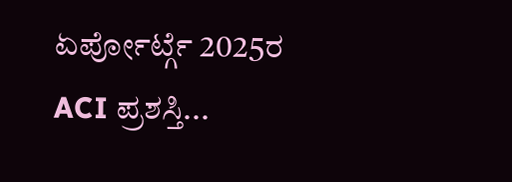ಏರ್ಪೋರ್ಟ್ಗೆ 2025ರ ACI ಪ್ರಶಸ್ತಿ...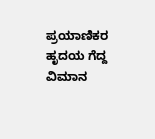ಪ್ರಯಾಣಿಕರ ಹೃದಯ ಗೆದ್ದ ವಿಮಾನ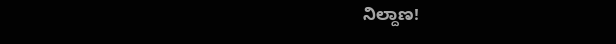ನಿಲ್ದಾಣ!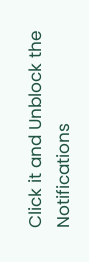Click it and Unblock the Notifications